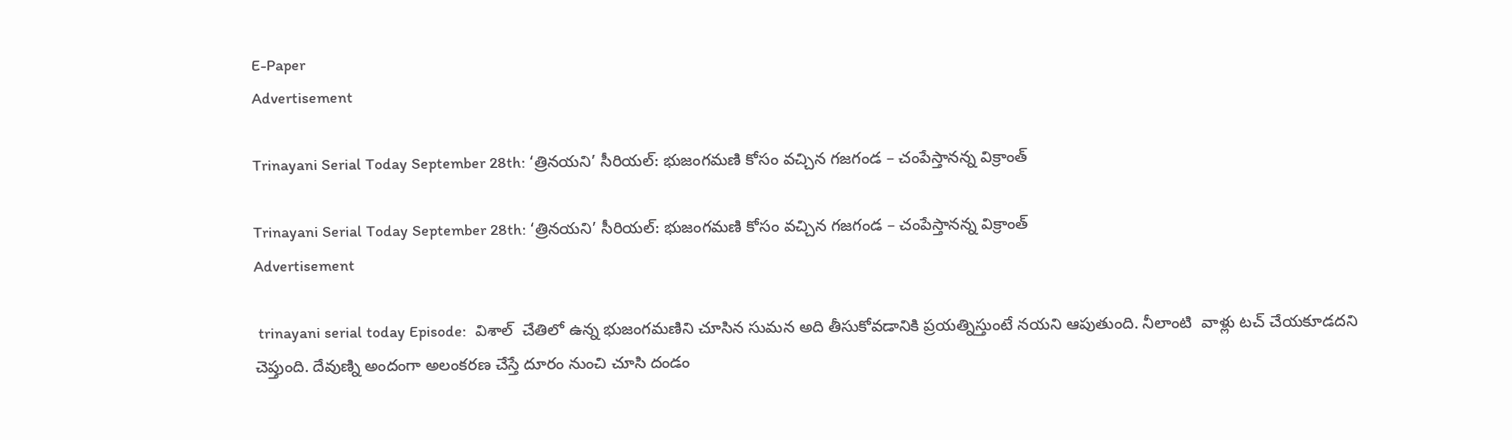E-Paper
Advertisement

Trinayani Serial Today September 28th: ‘త్రినయని’ సీరియల్‌: భుజంగమణి కోసం వచ్చిన గజగండ – చంపేస్తానన్న విక్రాంత్

Trinayani Serial Today September 28th: ‘త్రినయని’ సీరియల్‌: భుజంగమణి కోసం వచ్చిన గజగండ – చంపేస్తానన్న విక్రాంత్
Advertisement

 trinayani serial today Episode:  విశాల్‌  చేతిలో ఉన్న భుజంగమణిని చూసిన సుమన అది తీసుకోవడానికి ప్రయత్నిస్తుంటే నయని ఆపుతుంది. నీలాంటి  వాళ్లు టచ్ చేయకూడదని చెప్తుంది. దేవుణ్ని అందంగా అలంకరణ చేస్తే దూరం నుంచి చూసి దండం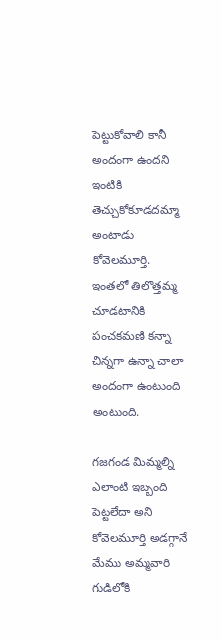పెట్టుకోవాలి కానీ అందంగా ఉందని ఇంటికి తెచ్చుకోకూడదమ్మా అంటాడు కోవెలమూర్తి. ఇంతలో తిలొత్తమ్మ చూడటానికి పంచకమణి కన్నా చిన్నగా ఉన్నా చాలా అందంగా ఉంటుంది అంటుంది.

గజగండ మిమ్మల్ని ఎలాంటి ఇబ్బంది పెట్టలేదా అని కోవెలమూర్తి అడగ్గానే మేము అమ్మవారి గుడిలోకి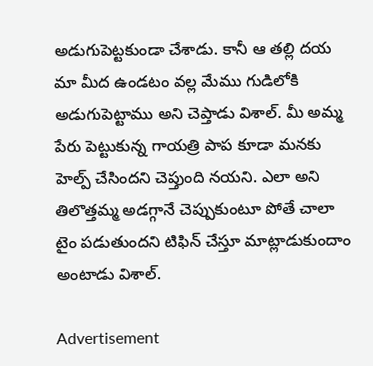అడుగుపెట్టకుండా చేశాడు. కానీ ఆ తల్లి దయ మా మీద ఉండటం వల్ల మేము గుడిలోకి అడుగుపెట్టాము అని చెప్తాడు విశాల్‌. మీ అమ్మ పేరు పెట్టుకున్న గాయత్రి పాప కూడా మనకు హెల్ప్‌ చేసిందని చెప్తుంది నయని. ఎలా అని తిలొత్తమ్మ అడగ్గానే చెప్పుకుంటూ పోతే చాలా టైం పడుతుందని టిఫిన్‌ చేస్తూ మాట్లాడుకుందాం అంటాడు విశాల్‌.

Advertisement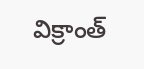విక్రాంత్‌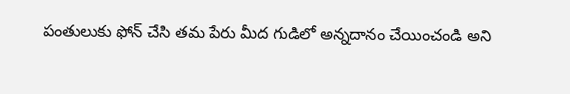పంతులుకు ఫోన్‌ చేసి తమ పేరు మీద గుడిలో అన్నదానం చేయించండి అని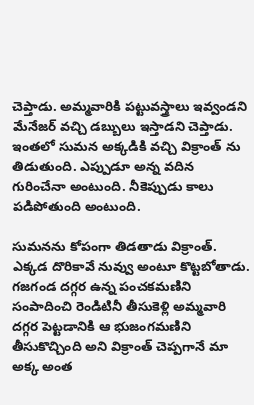చెప్తాడు. అమ్మవారికి పట్టువస్త్రాలు ఇవ్వండని మేనేజర్‌ వచ్చి డబ్బులు ఇస్తాడని చెప్తాడు. ఇంతలో సుమన అక్కడికి వచ్చి విక్రాంత్‌ ను తిడుతుంది. ఎప్పుడూ అన్న వదిన గురించేనా అంటుంది. నీకెప్పుడు కాలు పడిపోతుంది అంటుంది.

సుమనను కోపంగా తిడతాడు విక్రాంత్‌. ఎక్కడ దొరికావే నువ్వు అంటూ కొట్టబోతాడు. గజగండ దగ్గర ఉన్న పంచకమణిని సంపాదించి రెండిటినీ తీసుకెళ్లి అమ్మవారి దగ్గర పెట్టడానికి ఆ భుజంగమణిని తీసుకొచ్చింది అని విక్రాంత్‌ చెప్పగానే మా అక్క అంత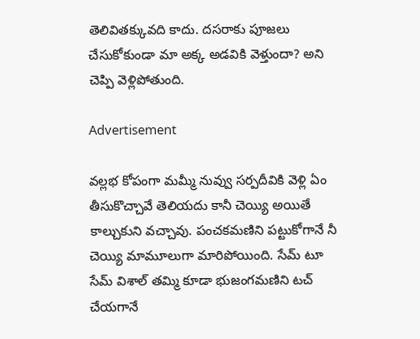తెలివితక్కువది కాదు. దసరాకు పూజలు చేసుకోకుండా మా అక్క అడవికి వెళ్తుందా? అని చెప్పి వెళ్లిపోతుంది.

Advertisement

వల్లభ కోపంగా మమ్మీ నువ్వు సర్పదీవికి వెళ్లి ఏం తీసుకొచ్చావే తెలియదు కానీ చెయ్యి అయితే కాల్చుకుని వచ్చావు. పంచకమణిని పట్టుకోగానే నీ చెయ్యి మామూలుగా మారిపోయింది. సేమ్‌ టూ సేమ్‌ విశాల్‌ తమ్మి కూడా భుజంగమణిని టచ్‌ చేయగానే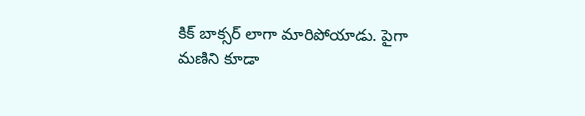కిక్‌ బాక్సర్‌ లాగా మారిపోయాడు. పైగా మణిని కూడా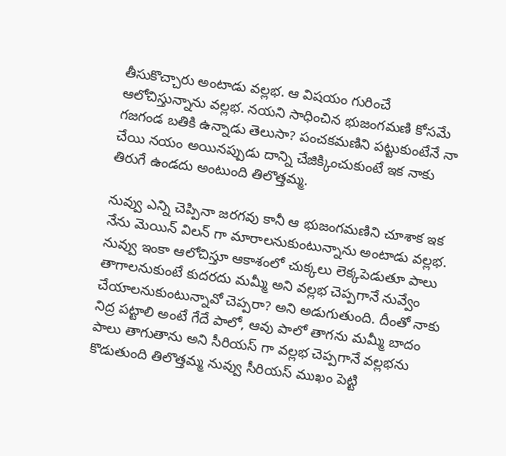తీసుకొచ్చారు అంటాడు వల్లభ. ఆ విషయం గురించే ఆలోచిస్తున్నాను వల్లభ. నయని సాధించిన భుజంగమణి కోసమే గజగండ బతికి ఉన్నాడు తెలుసా? పంచకమణిని పట్టుకుంటేనే నా చేయి నయం అయినప్పుడు దాన్ని చేజిక్కించుకుంటే ఇక నాకు తిరుగే ఉండదు అంటుంది తిలొత్తమ్మ.

నువ్వు ఎన్ని చెప్పినా జరగవు కానీ ఆ భుజంగమణిని చూశాక ఇక నేను మెయిన్‌ విలన్‌ గా మారాలనుకుంటున్నాను అంటాడు వల్లభ. నువ్వు ఇంకా ఆలోచిస్తూ ఆకాశంలో చుక్కలు లెక్కపెడుతూ పాలు తాగాలనుకుంటే కుదరదు మమ్మీ అని వల్లభ చెప్పగానే నువ్వేం చేయాలనుకుంటున్నావో చెప్పరా? అని అడుగుతుంది. దీంతో నాకు నిద్ర పట్టాలి అంటే గేదే పాలో, ఆవు పాలో తాగను మమ్మీ బాదం పాలు తాగుతాను అని సీరియస్‌ గా వల్లభ చెప్పగానే వల్లభను కొడుతుంది తిలొత్తమ్మ నువ్వు సీరియస్‌ ముఖం పెట్టి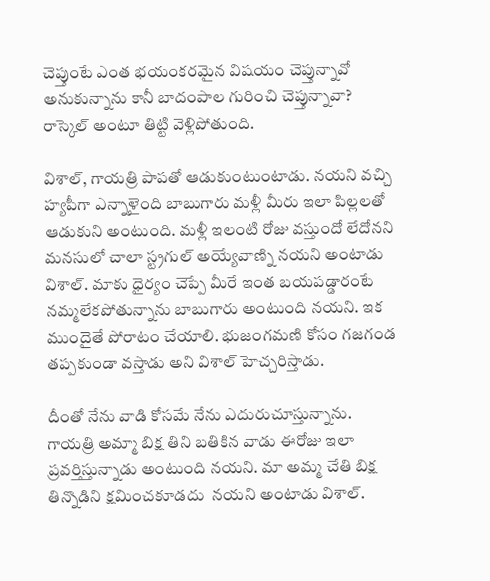చెప్తుంటే ఎంత భయంకరమైన విషయం చెప్తున్నావో అనుకున్నాను కానీ బాదంపాల గురించి చెప్తున్నావా? రాస్కెల్‌ అంటూ తిట్టి వెళ్లిపోతుంది.

విశాల్‌, గాయత్రి పాపతో ఆడుకుంటుంటాడు. నయని వచ్చి హ్యపీగా ఎన్నాళైంది బాబుగారు మళ్లీ మీరు ఇలా పిల్లలతో ఆడుకుని అంటుంది. మళ్లీ ఇలంటి రోజు వస్తుందో లేదోనని మనసులో చాలా స్ట్రగుల్‌ అయ్యేవాణ్ని నయని అంటాడు విశాల్‌. మాకు ధైర్యం చెప్పే మీరే ఇంత బయపడ్డారంటే నమ్మలేకపోతున్నాను బాబుగారు అంటుంది నయని. ఇక ముందైతే పోరాటం చేయాలి. భుజంగమణి కోసం గజగండ తప్పకుండా వస్తాడు అని విశాల్‌ హెచ్చరిస్తాడు.

దీంతో నేను వాడి కోసమే నేను ఎదురుచూస్తున్నాను. గాయత్రి అమ్మా బిక్ష తిని బతికిన వాడు ఈరోజు ఇలా ప్రవర్తిస్తున్నాడు అంటుంది నయని. మా అమ్మ చేతి బిక్ష తిన్నొడిని క్షమించకూడదు  నయని అంటాడు విశాల్‌.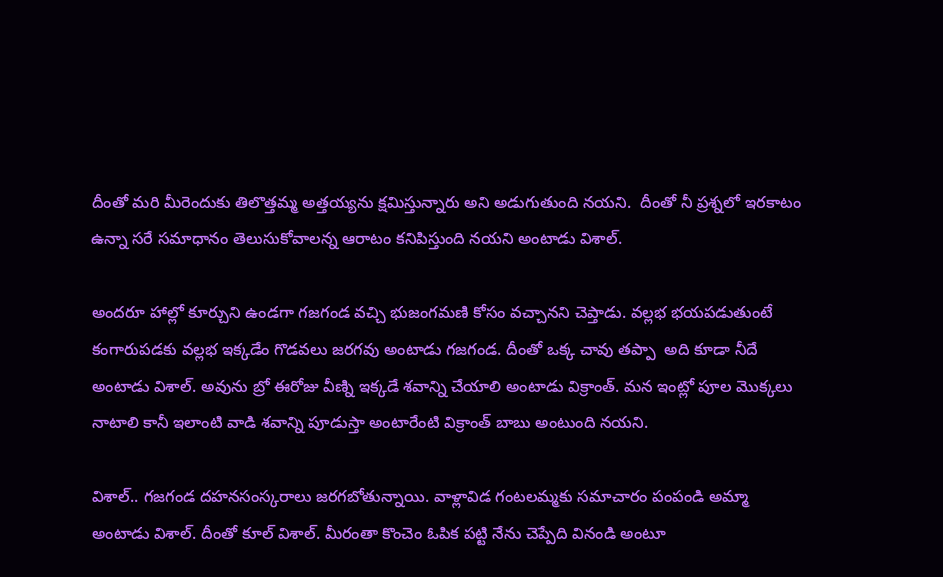దీంతో మరి మీరెందుకు తిలొత్తమ్మ అత్తయ్యను క్షమిస్తున్నారు అని అడుగుతుంది నయని.  దీంతో నీ ప్రశ్నలో ఇరకాటం ఉన్నా సరే సమాధానం తెలుసుకోవాలన్న ఆరాటం కనిపిస్తుంది నయని అంటాడు విశాల్‌.

అందరూ హాల్లో కూర్చుని ఉండగా గజగండ వచ్చి భుజంగమణి కోసం వచ్చానని చెప్తాడు. వల్లభ భయపడుతుంటే కంగారుపడకు వల్లభ ఇక్కడేం గొడవలు జరగవు అంటాడు గజగండ. దీంతో ఒక్క చావు తప్పా  అది కూడా నీదే అంటాడు విశాల్‌. అవును బ్రో ఈరోజు వీణ్ని ఇక్కడే శవాన్ని చేయాలి అంటాడు విక్రాంత్‌. మన ఇంట్లో పూల మొక్కలు నాటాలి కానీ ఇలాంటి వాడి శవాన్ని పూడుస్తా అంటారేంటి విక్రాంత్‌ బాబు అంటుంది నయని.

విశాల్‌.. గజగండ దహనసంస్కరాలు జరగబోతున్నాయి. వాళ్లావిడ గంటలమ్మకు సమాచారం పంపండి అమ్మా అంటాడు విశాల్‌. దీంతో కూల్ విశాల్‌. మీరంతా కొంచెం ఓపిక పట్టి నేను చెప్పేది వినండి అంటూ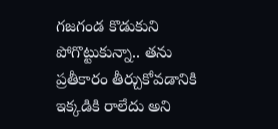గజగండ కొడుకుని పోగొట్టుకున్నా.. తను ప్రతీకారం తీర్చుకోవడానికి ఇక్కడికి రాలేదు అని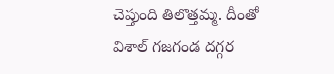చెప్తుంది తిలొత్తమ్మ. దీంతో విశాల్ గజగండ దగ్గర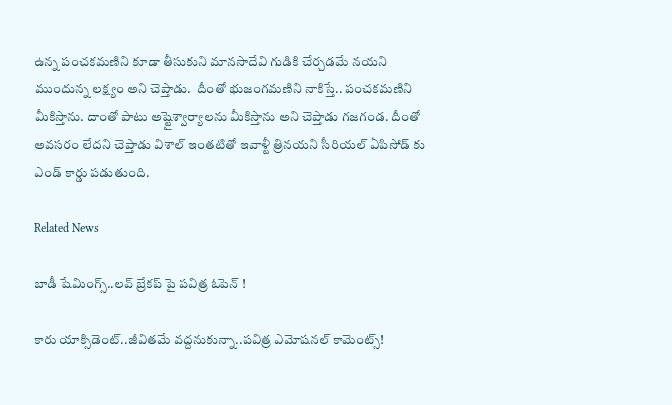ఉన్న పంచకమణిని కూడా తీసుకుని మానసాదేవి గుడికి చేర్చడమే నయని ముందున్న లక్ష్యం అని చెప్తాడు.  దీంతో భుజంగమణిని నాకిస్తే.. పంచకమణిని మీకిస్తాను. దాంతో పాటు అష్టైశ్వార్యాలను మీకిస్తాను అని చెప్తాడు గజగండ. దీంతో అవసరం లేదని చెప్తాడు విశాల్ ఇంతటితో ఇవాళ్టీ త్రినయని సీరియల్‌ ఏపిసోడ్‌ కు ఎండ్‌ కార్డు పడుతుంది.

Related News

బాడీ షేమింగ్స్..లవ్ బ్రేకప్ పై పవిత్ర ఓపెన్ !

కారు యాక్సిడెంట్..జీవితమే వద్దనుకున్నా..పవిత్ర ఎమోషనల్ కామెంట్స్!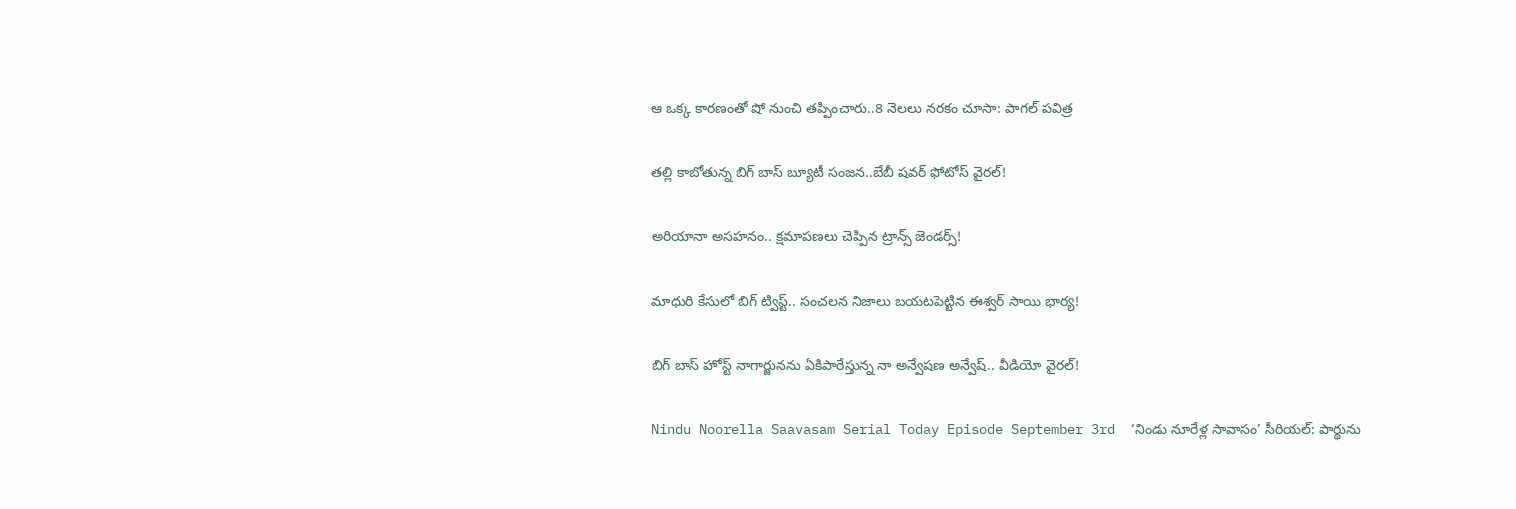ఆ ఒక్క కారణంతో షో నుంచి తప్పించారు..8 నెలలు నరకం చూసా: పాగల్ పవిత్ర

తల్లి కాబోతున్న బిగ్ బాస్ బ్యూటీ సంజన..బేబీ షవర్ ఫోటోస్ వైరల్!

అరియానా అసహనం.. క్షమాపణలు చెప్పిన ట్రాన్స్ జెండర్స్!

మాధురి కేసులో బిగ్ ట్విస్ట్.. సంచలన నిజాలు బయటపెట్టిన ఈశ్వర్ సాయి భార్య!

బిగ్ బాస్ హోస్ట్ నాగార్జునను ఏకిపారేస్తున్న నా అన్వేషణ అన్వేష్.. వీడియో వైరల్!

Nindu Noorella Saavasam Serial Today Episode September 3rd  ‘నిండు నూరేళ్ల సావాసం’ సీరియల్‌: పార్థును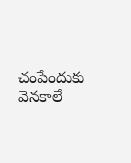చంపేందుకు వెనకాలే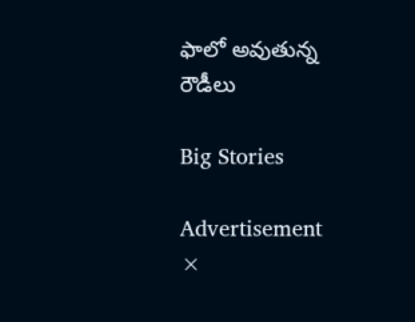ఫాలో అవుతున్న రౌడీలు

Big Stories

Advertisement
×